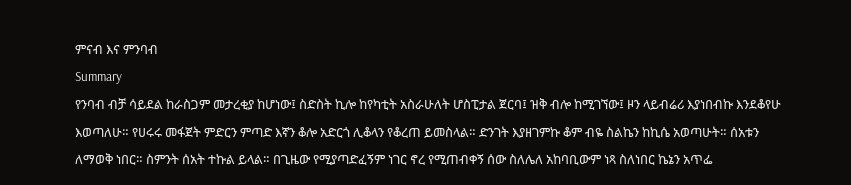ምናብ እና ምንባብ
Summary
የንባብ ብቻ ሳይደል ከራስጋም መታረቂያ ከሆነው፤ ስድስት ኪሎ ከየካቲት አስራሁለት ሆስፒታል ጀርባ፤ ዝቅ ብሎ ከሚገኘው፤ ዞን ላይብሬሪ እያነበብኩ እንደቆየሁ እወጣለሁ። የሀሩሩ መፋጀት ምድርን ምጣድ እኛን ቆሎ አድርጎ ሊቆላን የቆረጠ ይመስላል። ድንገት እያዘገምኩ ቆም ብዬ ስልኬን ከኪሴ አወጣሁት። ሰአቱን ለማወቅ ነበር። ስምንት ሰአት ተኩል ይላል። በጊዜው የሚያጣድፈኝም ነገር ኖረ የሚጠብቀኝ ሰው ስለሌለ አከባቢውም ነጻ ስለነበር ኬኔን አጥፌ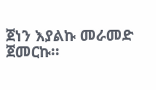ጀነን እያልኩ መራመድ ጀመርኩ።